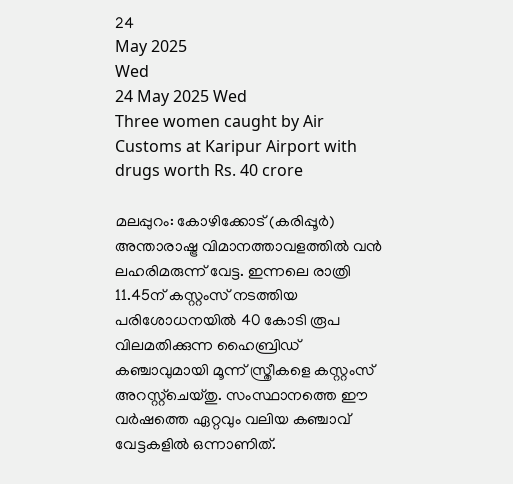24
May 2025
Wed
24 May 2025 Wed
Three women caught by Air Customs at Karipur Airport with drugs worth Rs. 40 crore

മലപ്പുറം: കോഴിക്കോട് (കരിപ്പൂര്‍) അന്താരാഷ്ട്ര വിമാനത്താവളത്തില്‍ വന്‍ ലഹരിമരുന്ന് വേട്ട. ഇന്നലെ രാത്രി 11.45ന് കസ്റ്റംസ് നടത്തിയ പരിശോധനയില്‍ 40 കോടി രൂപ വിലമതിക്കുന്ന ഹൈബ്രിഡ് കഞ്ചാവുമായി മൂന്ന് സ്ത്രീകളെ കസ്റ്റംസ് അറസ്റ്റ്‌ചെയ്തു. സംസ്ഥാനത്തെ ഈ വര്‍ഷത്തെ ഏറ്റവും വലിയ കഞ്ചാവ് വേട്ടകളില്‍ ഒന്നാണിത്.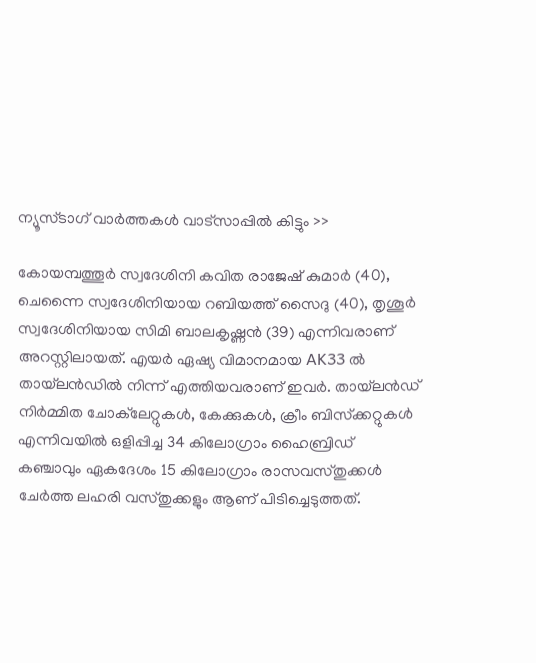ന്യൂസ്ടാഗ് വാര്‍ത്തകള്‍ വാട്‌സാപ്പില്‍ കിട്ടും >>

കോയമ്പത്തൂര്‍ സ്വദേശിനി കവിത രാജേഷ് കുമാര്‍ (40), ചെന്നൈ സ്വദേശിനിയായ റബിയത്ത് സൈദു (40), തൃശൂര്‍ സ്വദേശിനിയായ സിമി ബാലകൃഷ്ണന്‍ (39) എന്നിവരാണ് അറസ്റ്റിലായത്. എയര്‍ ഏഷ്യ വിമാനമായ AK33 ല്‍ തായ്‌ലന്‍ഡില്‍ നിന്ന് എത്തിയവരാണ് ഇവര്‍. തായ്‌ലന്‍ഡ് നിര്‍മ്മിത ചോക്‌ലേറ്റുകള്‍, കേക്കുകള്‍, ക്രീം ബിസ്‌ക്കറ്റുകള്‍ എന്നിവയില്‍ ഒളിപ്പിച്ച 34 കിലോഗ്രാം ഹൈബ്രിഡ് കഞ്ചാവും ഏകദേശം 15 കിലോഗ്രാം രാസവസ്തുക്കള്‍ ചേര്‍ത്ത ലഹരി വസ്തുക്കളും ആണ് പിടിച്ചെടുത്തത്.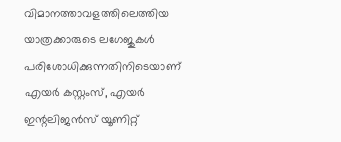വിമാനത്താവളത്തിലെത്തിയ യാത്രക്കാരുടെ ലഗേജുകള്‍ പരിശോധിക്കുന്നതിനിടെയാണ് എയര്‍ കസ്റ്റംസ്, എയര്‍ ഇന്റലിജന്‍സ് യൂണിറ്റ്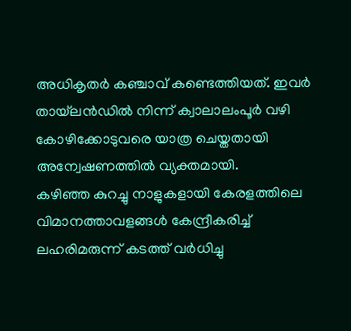അധികൃതര്‍ കഞ്ചാവ് കണ്ടെത്തിയത്. ഇവര്‍ തായ്‌ലന്‍ഡില്‍ നിന്ന് ക്വാലാലംപൂര്‍ വഴി കോഴിക്കോടുവരെ യാത്ര ചെയ്തതായി അന്വേഷണത്തില്‍ വ്യക്തമായി.
കഴിഞ്ഞ കുറച്ചു നാളുകളായി കേരളത്തിലെ വിമാനത്താവളങ്ങള്‍ കേന്ദ്രീകരിച്ച് ലഹരിമരുന്ന് കടത്ത് വര്‍ധിച്ചു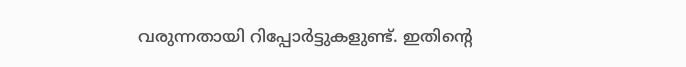വരുന്നതായി റിപ്പോര്‍ട്ടുകളുണ്ട്. ഇതിന്റെ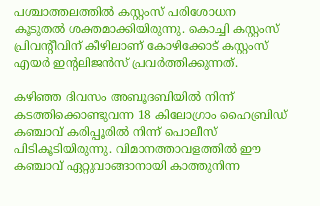പശ്ചാത്തലത്തില്‍ കസ്റ്റംസ് പരിശോധന കൂടുതല്‍ ശക്തമാക്കിയിരുന്നു. കൊച്ചി കസ്റ്റംസ് പ്രിവന്റീവിന് കീഴിലാണ് കോഴിക്കോട് കസ്റ്റംസ് എയര്‍ ഇന്റലിജന്‍സ് പ്രവര്‍ത്തിക്കുന്നത്.

കഴിഞ്ഞ ദിവസം അബൂദബിയില്‍ നിന്ന് കടത്തിക്കൊണ്ടുവന്ന 18 കിലോഗ്രാം ഹൈബ്രിഡ് കഞ്ചാവ് കരിപ്പൂരില്‍ നിന്ന് പൊലീസ് പിടികൂടിയിരുന്നു. വിമാനത്താവളത്തില്‍ ഈ കഞ്ചാവ് ഏറ്റുവാങ്ങാനായി കാത്തുനിന്ന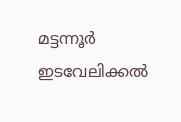മട്ടന്നൂര്‍ ഇടവേലിക്കല്‍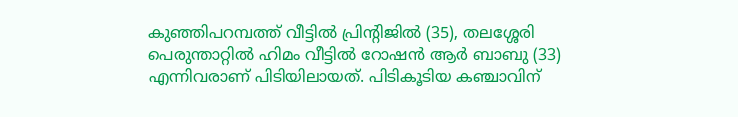കുഞ്ഞിപറമ്പത്ത് വീട്ടില്‍ പ്രിന്റിജില്‍ (35), തലശ്ശേരി പെരുന്താറ്റില്‍ ഹിമം വീട്ടില്‍ റോഷന്‍ ആര്‍ ബാബു (33) എന്നിവരാണ് പിടിയിലായത്. പിടികൂടിയ കഞ്ചാവിന്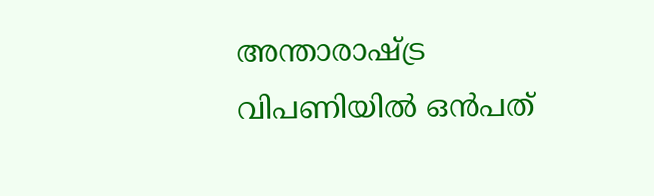അന്താരാഷ്ട്ര വിപണിയില്‍ ഒന്‍പത്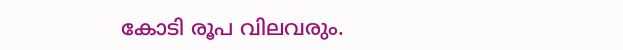കോടി രൂപ വിലവരും.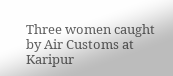Three women caught by Air Customs at Karipur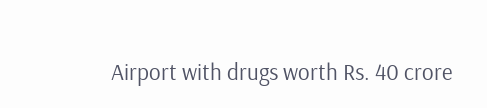Airport with drugs worth Rs. 40 crore